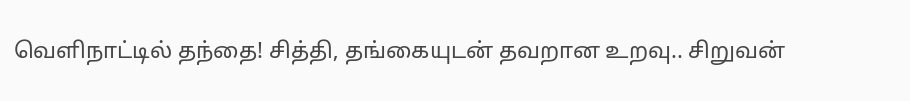வெளிநாட்டில் தந்தை! சித்தி, தங்கையுடன் தவறான உறவு.. சிறுவன்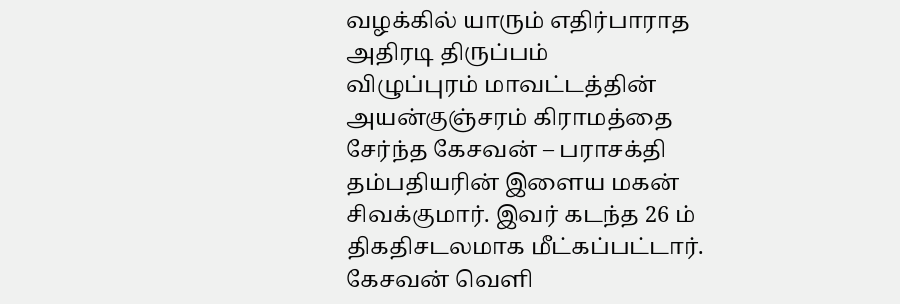வழக்கில் யாரும் எதிர்பாராத அதிரடி திருப்பம்
விழுப்புரம் மாவட்டத்தின் அயன்குஞ்சரம் கிராமத்தை சேர்ந்த கேசவன் – பராசக்தி தம்பதியரின் இளைய மகன் சிவக்குமார். இவர் கடந்த 26 ம் திகதிசடலமாக மீட்கப்பட்டார். கேசவன் வெளி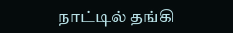நாட்டில் தங்கி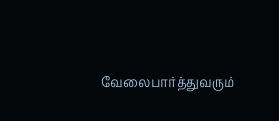வேலைபார்த்துவரும்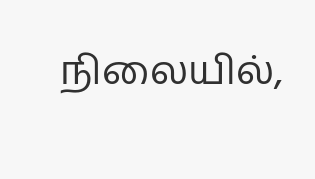நிலையில்,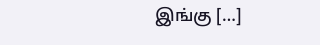இங்கு […]